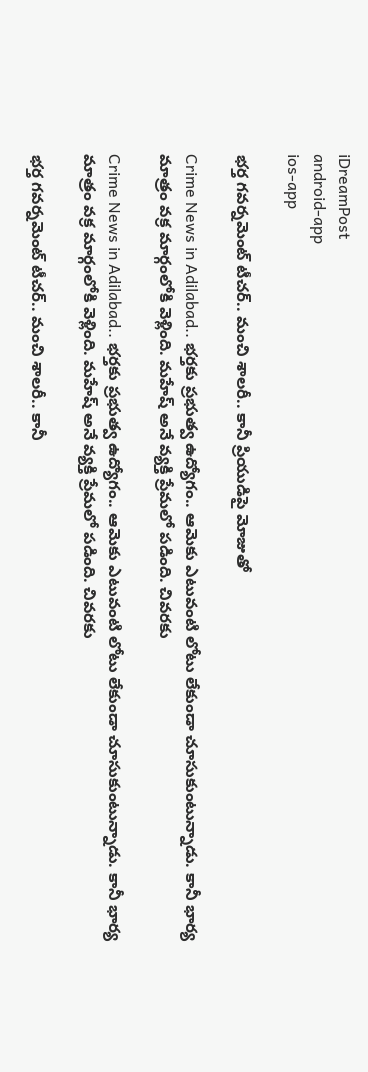iDreamPost
android-app
ios-app

భర్త గవర్నమెంట్ టీచర్.. మంచి శాలరీ.. కానీ ప్రియుడిపై మోజుతో

Crime News in Adilabad.. భర్తకు ప్రభుత్వ ఉద్యోగం.. ఆమెకు ఎటువంటి లోటు లేకుండా చూసుకుంటున్నాడు. కానీ భార్య మాత్రం వక్ర మార్గంలోకి వెళ్లింది. మహేష్ అనే వ్యక్తి ప్రేమలో పడింది. చివరకు

Crime News in Adilabad.. భర్తకు ప్రభుత్వ ఉద్యోగం.. ఆమెకు ఎటువంటి లోటు లేకుండా చూసుకుంటున్నాడు. కానీ భార్య మాత్రం వక్ర మార్గంలోకి వెళ్లింది. మహేష్ అనే వ్యక్తి ప్రేమలో పడింది. చివరకు

భర్త గవర్నమెంట్ టీచర్.. మంచి శాలరీ.. కానీ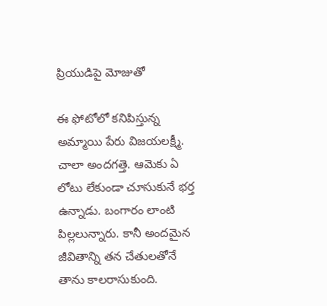ప్రియుడిపై మోజుతో

ఈ ఫోటోలో కనిపిస్తున్న అమ్మాయి పేరు విజయలక్ష్మీ. చాలా అందగత్తె. ఆమెకు ఏ లోటు లేకుండా చూసుకునే భర్త ఉన్నాడు. బంగారం లాంటి పిల్లలున్నారు. కానీ అందమైన జీవితాన్ని తన చేతులతోనే తాను కాలరాసుకుంది.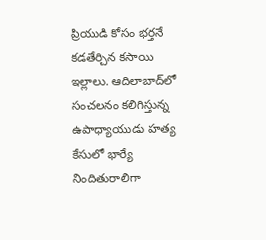ప్రియుడి కోసం భర్తనే కడతేర్చిన కసాయి ఇల్లాలు. ఆదిలాబాద్‌లో సంచలనం కలిగిస్తున్న ఉపాధ్యాయుడు హత్య కేసులో భార్యే నిందితురాలిగా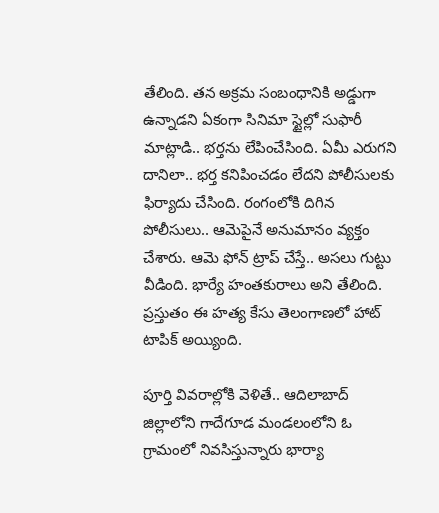తేలింది. తన అక్రమ సంబంధానికి అడ్డుగా ఉన్నాడని ఏకంగా సినిమా స్టైల్లో సుఫారీ మాట్లాడి.. భర్తను లేపించేసింది. ఏమీ ఎరుగని దానిలా.. భర్త కనిపించడం లేదని పోలీసులకు ఫిర్యాదు చేసింది. రంగంలోకి దిగిన పోలీసులు.. ఆమెపైనే అనుమానం వ్యక్తం చేశారు. ఆమె ఫోన్ ట్రాప్ చేస్తే.. అసలు గుట్టు వీడింది. భార్యే హంతకురాలు అని తేలింది. ప్రస్తుతం ఈ హత్య కేసు తెలంగాణలో హాట్ టాపిక్ అయ్యింది.

పూర్తి వివరాల్లోకి వెళితే.. ఆదిలాబాద్ జిల్లాలోని గాదేగూడ మండలంలోని ఓ గ్రామంలో నివసిస్తున్నారు భార్యా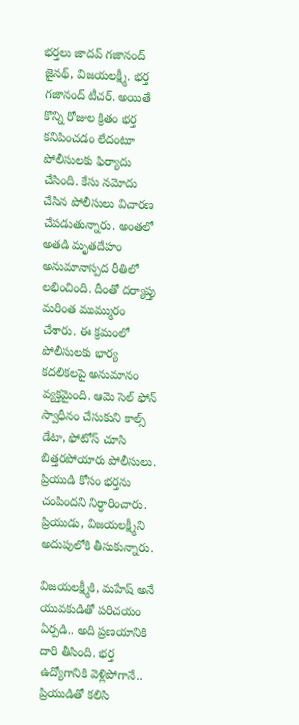భర్తలు జాదవ్ గజానంద్ జైనథ్, విజయలక్ష్మీ. భర్త గజానంద్ టీచర్. అయితే కొన్ని రోజుల క్రితం భర్త కనిపించడం లేదంటూ పోలీసులకు ఫిర్యాదు చేసింది. కేసు నమోదు చేసిన పోలీసులు విచారణ చేపడుతున్నారు. అంతలో అతడి మృతదేహం అనుమానాస్పద రీతిలో లభించింది. దీంతో దర్యాప్తు మరింత ముమ్మురం చేశారు. ఈ క్రమంలో పోలీసులకు భార్య కదలికలపై అనుమానం వ్యక్తమైంది. ఆమె సెల్ ఫోన్ స్వాధీనం చేసుకుని కాల్స్ డేటా, ఫోటోస్ చూసి బిత్తరపోయారు పోలీసులు. ప్రియుడి కోసం భర్తను చంపిందని నిర్ధారించారు. ప్రియుడు, విజయలక్ష్మీని అదుపులోకి తీసుకున్నారు.

విజయలక్ష్మీకి, మహేష్ అనే యువకుడితో పరిచయం ఏర్పడి.. అది ప్రణయానికి దారి తీసింది. భర్త ఉద్యోగానికి వెళ్లిపోగానే.. ప్రియుడితో కలిసి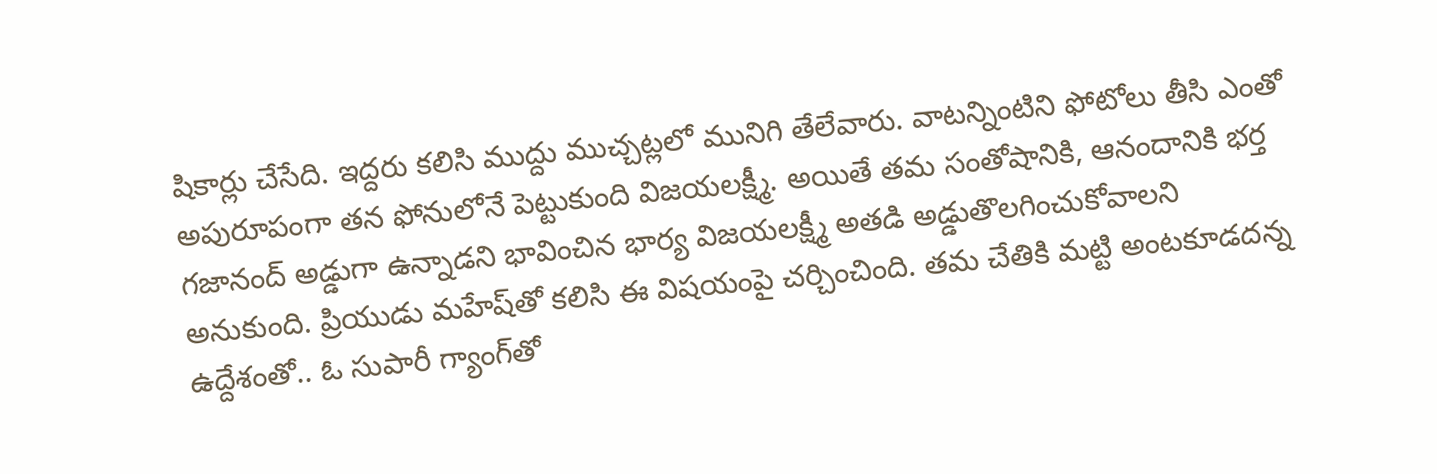షికార్లు చేసేది. ఇద్దరు కలిసి ముద్దు ముచ్చట్లలో మునిగి తేలేవారు. వాటన్నింటిని ఫోటోలు తీసి ఎంతో అపురూపంగా తన ఫోనులోనే పెట్టుకుంది విజయలక్ష్మీ. అయితే తమ సంతోషానికి, ఆనందానికి భర్త గజానంద్ అడ్డుగా ఉన్నాడని భావించిన భార్య విజయలక్ష్మీ అతడి అడ్డుతొలగించుకోవాలని అనుకుంది. ప్రియుడు మహేష్‌తో కలిసి ఈ విషయంపై చర్చించింది. తమ చేతికి మట్టి అంటకూడదన్న ఉద్దేశంతో.. ఓ సుపారీ గ్యాంగ్‌తో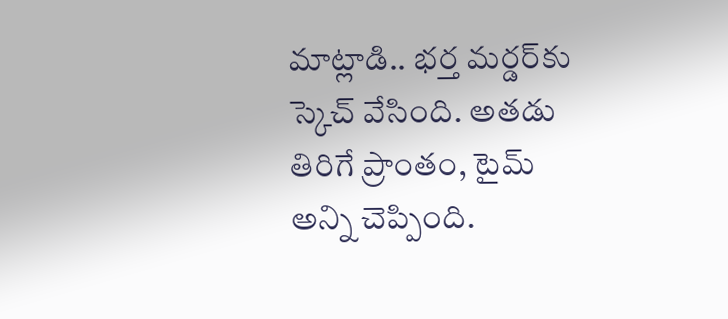మాట్లాడి.. భర్త మర్డర్‌కు స్కెచ్ వేసింది. అతడు తిరిగే ప్రాంతం, టైమ్ అన్ని చెప్పింది.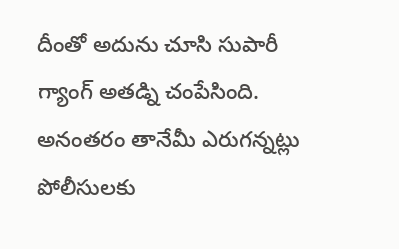దీంతో అదును చూసి సుపారీ గ్యాంగ్ అతడ్ని చంపేసింది. అనంతరం తానేమీ ఎరుగన్నట్లు పోలీసులకు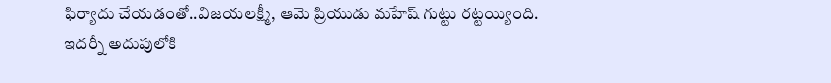ఫిర్యాదు చేయడంతో..విజయలక్ష్మీ, ఆమె ప్రియుడు మహేష్ గుట్టు రట్టయ్యింది. ఇదర్నీ అదుపులోకి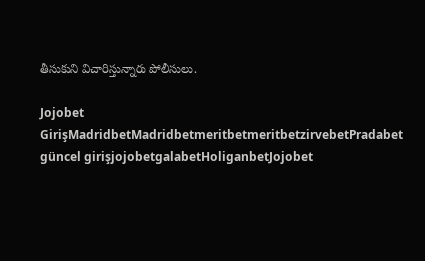తీసుకుని విచారిస్తున్నారు పోలీసులు.

Jojobet GirişMadridbetMadridbetmeritbetmeritbetzirvebetPradabet güncel girişjojobetgalabetHoliganbetJojobet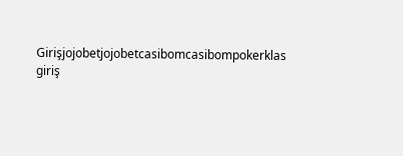Girişjojobetjojobetcasibomcasibompokerklas giriş